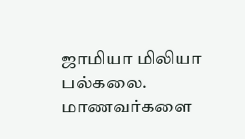ஜாமியா மிலியா பல்கலை. மாணவர்களை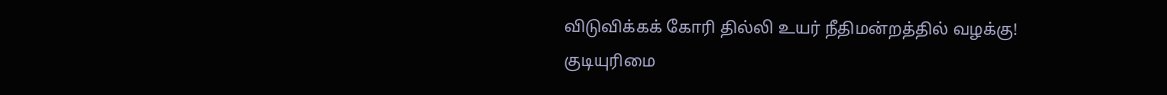விடுவிக்கக் கோரி தில்லி உயர் நீதிமன்றத்தில் வழக்கு!
குடியுரிமை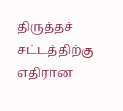திருத்தச் சட்டத்திற்கு எதிரான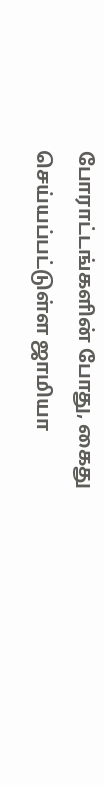போராட்டங்களின் போது, கைது செய்யப்பட்டுள்ள ஜாமியா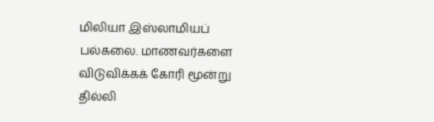மிலியா இஸ்லாமியப் பல்கலை. மாணவர்களை விடுவிக்கக் கோரி மூன்று தில்லி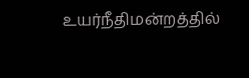உயர்நீதிமன்றத்தில்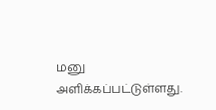மனு அளிக்கப்பட்டுள்ளது.